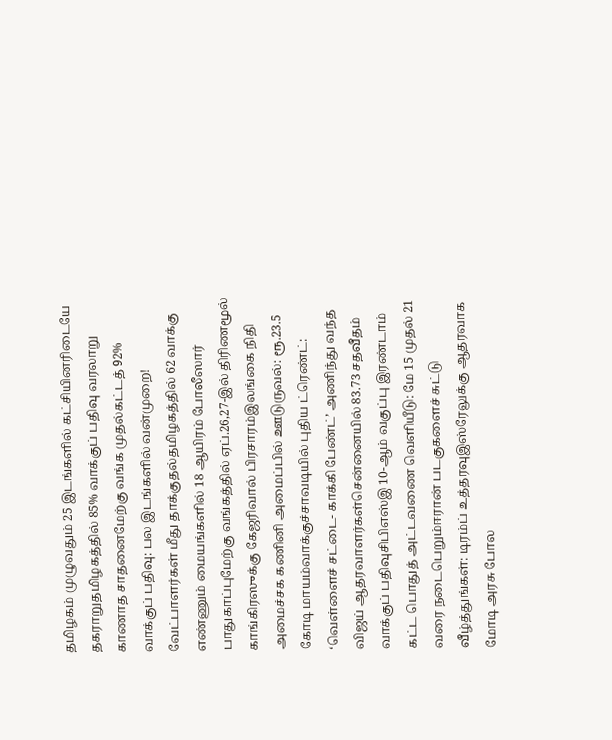தமிழகம் முழுவதும் 25 இடங்களில் கட்சியினரிடையே தகராறுதமிழகத்தில் 85% வாக்குப் பதிவு வரலாறு காணாத சாதனைமேற்கு வங்க முதல்கட்டத் 92% வாக்குப் பதிவு: பல இடங்களில் வன்முறை! வேட்பாளர்கள் மீது தாக்குதல்தமிழகத்தில் 62 வாக்கு எண்ணும் மையங்களில் 18 ஆயிரம் போலீஸார் பாதுகாப்புமேற்கு வங்கத்தில் ஏப்.26,27-இல் திரிணமூல் காங்கிரஸுக்கு கேஜரிவால் பிரசாரம்இலங்கை நிதி அமைச்சக கணினி அமைப்பில் ஊடுருவல்: ரூ.23.5 கோடி மாயம்வாக்குச்சாவடியில் புதிய ட்ரெண்ட்: ‘வெள்ளைச் சட்டை- காக்கி பேண்ட்’ அணிந்து வந்த விஜய் ஆதரவாளர்கள்சென்னையில் 83.73 சதவீதம் வாக்குப் பதிவுசிபிஎஸ்இ 10-ஆம் வகுப்பு இரண்டாம் கட்ட பொதுத் அட்டவணை வெளியீடு: மே 15 முதல் 21 வரை நடைபெறும்ஈரான் படகுகளைச் சுட்டு வீழ்த்துங்கள்: டிரம்ப் உத்தரவுஇஸ்ரேலுக்கு ஆதரவாக மோடி அரசு போல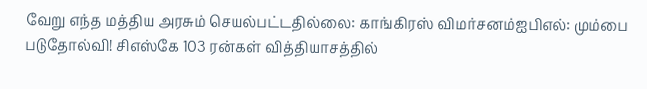வேறு எந்த மத்திய அரசும் செயல்பட்டதில்லை: காங்கிரஸ் விமர்சனம்ஐபிஎல்: மும்பை படுதோல்வி! சிஎஸ்கே 103 ரன்கள் வித்தியாசத்தில்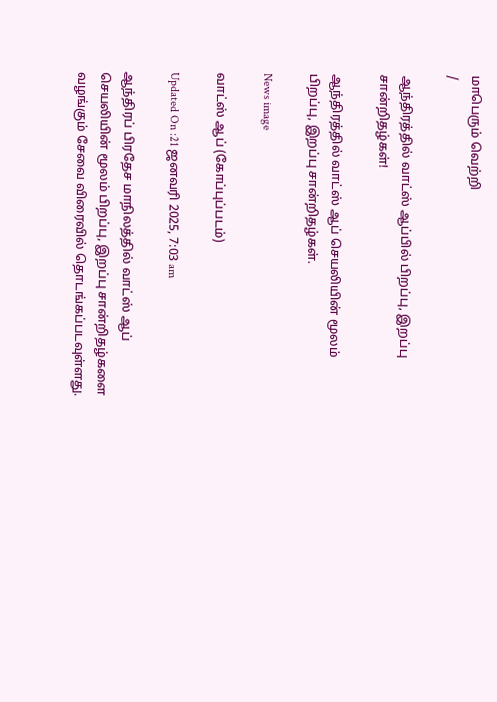மாபெரும் வெற்றி
/

ஆந்திரத்தில் வாட்ஸ் ஆப்பில் பிறப்பு, இறப்பு சான்றிதழ்கள்!

ஆந்திரத்தில் வாட்ஸ் ஆப் செயலியின் மூலம் பிறப்பு, இறப்பு சான்றிதழ்கள்.

News image

வாட்ஸ் ஆப் (கோப்புப்படம்)

Updated On :21 ஜனவரி 2025, 7:03 am

ஆந்திரப் பிரதேச மாநிலத்தில் வாட்ஸ் ஆப் செயலியின் மூலம் பிறப்பு, இறப்பு சான்றிதழ்களை வழங்கும் சேவை விரைவில் தொடங்கப்படவுள்ளது.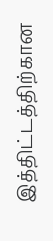இத்திட்டத்திற்கான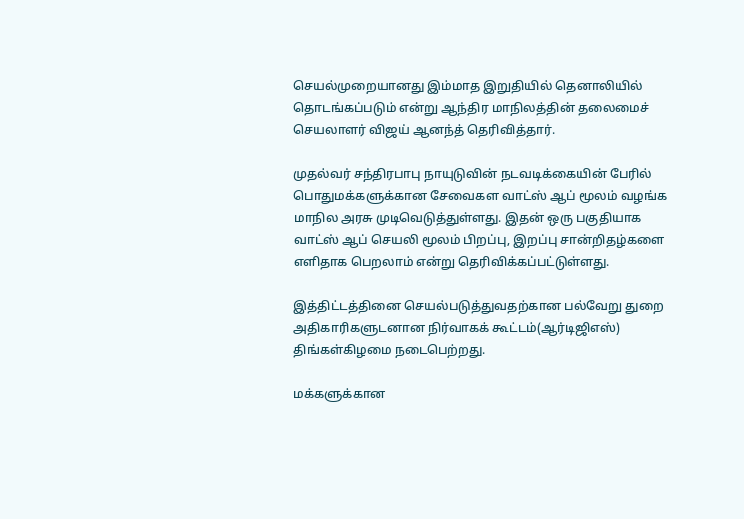செயல்முறையானது இம்மாத இறுதியில் தெனாலியில் தொடங்கப்படும் என்று ஆந்திர மாநிலத்தின் தலைமைச் செயலாளர் விஜய் ஆனந்த் தெரிவித்தார்.

முதல்வர் சந்திரபாபு நாயுடுவின் நடவடிக்கையின் பேரில் பொதுமக்களுக்கான சேவைகள வாட்ஸ் ஆப் மூலம் வழங்க மாநில அரசு முடிவெடுத்துள்ளது. இதன் ஒரு பகுதியாக வாட்ஸ் ஆப் செயலி மூலம் பிறப்பு, இறப்பு சான்றிதழ்களை எளிதாக பெறலாம் என்று தெரிவிக்கப்பட்டுள்ளது.

இத்திட்டத்தினை செயல்படுத்துவதற்கான பல்வேறு துறை அதிகாரிகளுடனான நிர்வாகக் கூட்டம்(ஆர்டிஜிஎஸ்) திங்கள்கிழமை நடைபெற்றது.

மக்களுக்கான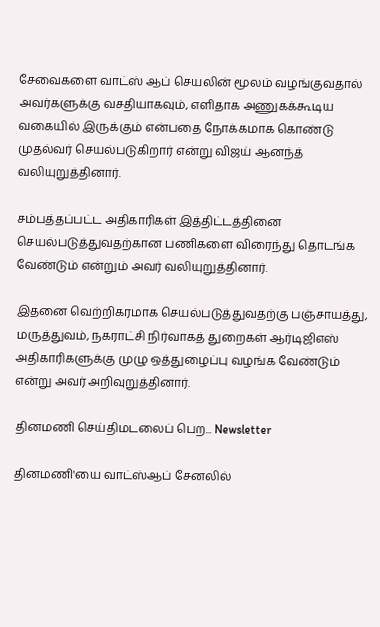சேவைகளை வாட்ஸ் ஆப் செயலின் மூலம் வழங்குவதால் அவர்களுக்கு வசதியாகவும், எளிதாக அணுகக்கூடிய வகையில் இருக்கும் என்பதை நோக்கமாக கொண்டு முதல்வர் செயல்படுகிறார் என்று விஜய் ஆனந்த் வலியுறுத்தினார்.

சம்பத்தப்பட்ட அதிகாரிகள் இத்திட்டத்தினை செயல்படுத்துவதற்கான பணிகளை விரைந்து தொடங்க வேண்டும் என்றும் அவர் வலியுறுத்தினார்.

இதனை வெற்றிகரமாக செயல்படுத்துவதற்கு பஞ்சாயத்து, மருத்துவம், நகராட்சி நிர்வாகத் துறைகள் ஆர்டிஜிஎஸ் அதிகாரிகளுக்கு முழு ஒத்துழைப்பு வழங்க வேண்டும் என்று அவர் அறிவுறுத்தினார்.

தினமணி செய்திமடலைப் பெற... Newsletter

தினமணி'யை வாட்ஸ்ஆப் சேனலில்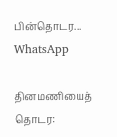பின்தொடர... WhatsApp

தினமணியைத் தொடர: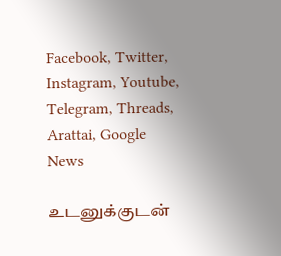Facebook, Twitter, Instagram, Youtube, Telegram, Threads, Arattai, Google News

உடனுக்குடன்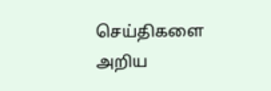செய்திகளை அறிய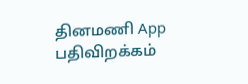தினமணி App பதிவிறக்கம்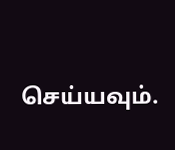செய்யவும்.